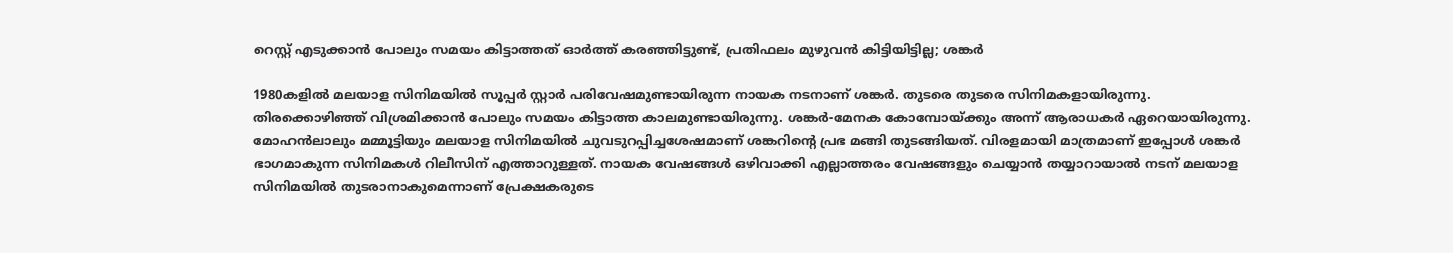റെസ്റ്റ് എടുക്കാൻ പോലും സമയം കിട്ടാത്തത് ഓർത്ത് കരഞ്ഞിട്ടുണ്ട്, പ്രതിഫലം മുഴുവൻ കിട്ടിയിട്ടില്ല; ശങ്കർ

1980കളില്‍ മലയാള സിനിമയിൽ സൂപ്പര്‍ സ്റ്റാര്‍ പരിവേഷമുണ്ടായിരുന്ന നായക നടനാണ് ശങ്കര്‍. തുടരെ തുടരെ സിനിമകളായിരുന്നു. തിരക്കൊഴിഞ്ഞ് വിശ്രമിക്കാൻ പോലും സമയം കിട്ടാത്ത കാലമുണ്ടായിരുന്നു. ശങ്കർ-മേനക കോമ്പോയ്ക്കും അന്ന് ആരാധകർ ഏറെയായിരുന്നു. മോഹൻലാലും മമ്മൂട്ടിയും മലയാള സിനിമയിൽ ചുവടുറപ്പിച്ചശേഷമാണ് ശങ്കറിന്റെ പ്രഭ മങ്ങി തുടങ്ങിയത്. വിരളമായി മാത്രമാണ് ഇപ്പോൾ ശങ്കർ ഭാഗമാകുന്ന സിനിമകൾ റിലീസിന് എത്താറുള്ളത്. നായക വേഷങ്ങൾ ഒഴിവാക്കി എല്ലാത്തരം വേഷങ്ങളും ചെയ്യാൻ തയ്യാറായാൽ നടന് മലയാള സിനിമയിൽ തുടരാനാകുമെന്നാണ് പ്രേക്ഷകരുടെ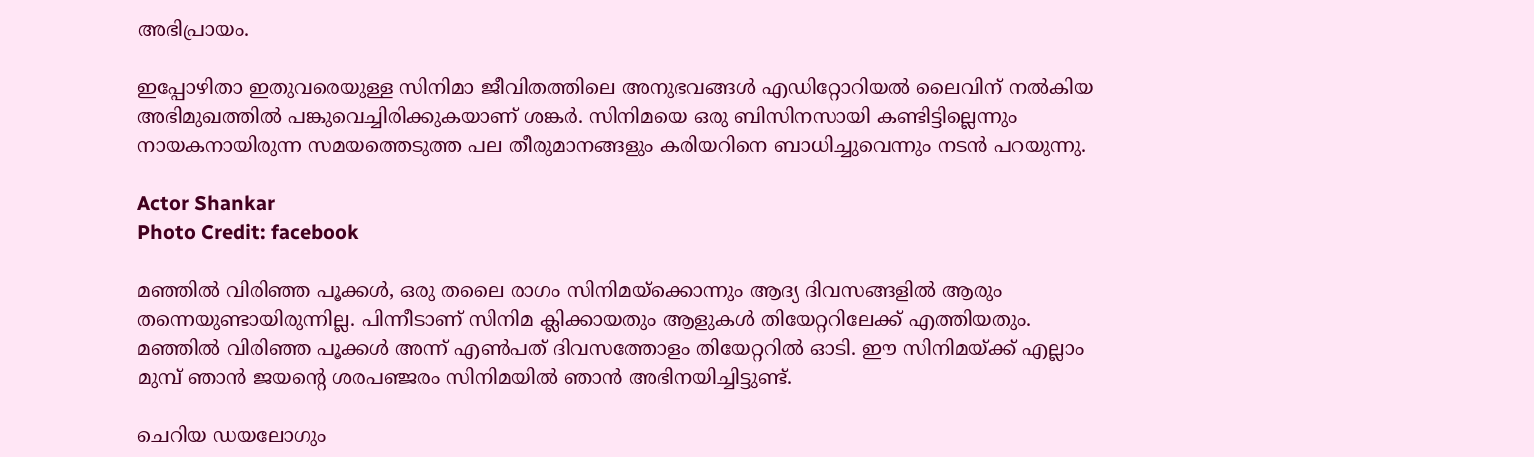അഭിപ്രായം.

ഇപ്പോഴിതാ ഇതുവരെയുള്ള സിനിമാ ജീവിതത്തിലെ അനുഭവങ്ങൾ എഡിറ്റോറിയൽ ലൈവിന് നൽകിയ അഭിമുഖത്തിൽ പങ്കുവെച്ചിരിക്കുകയാണ് ശങ്കർ. സിനിമയെ ഒരു ബിസിനസായി കണ്ടിട്ടില്ലെന്നും നായകനായിരുന്ന സമയത്തെടുത്ത പല തീരുമാനങ്ങളും കരിയറിനെ ബാധിച്ചുവെന്നും നടൻ പറയുന്നു.

Actor Shankar
Photo Credit: facebook

മഞ്ഞിൽ വിരിഞ്ഞ പൂക്കൾ, ഒരു തലൈ രാഗം സിനിമയ്ക്കൊന്നും ആദ്യ ദിവസങ്ങളിൽ ആരും തന്നെയുണ്ടായിരുന്നില്ല. പിന്നീടാണ് സിനിമ ക്ലിക്കായതും ആളുകൾ തിയേറ്ററിലേക്ക് എത്തിയതും. മഞ്ഞിൽ വിരിഞ്ഞ പൂക്കൾ അന്ന് എൺപത് ദിവസത്തോളം തിയേറ്ററിൽ ഓടി. ഈ സിനിമയ്ക്ക് എല്ലാം മുമ്പ് ഞാൻ ജയന്റെ ശരപഞ്ജരം സിനിമയിൽ ഞാൻ അഭിനയിച്ചിട്ടുണ്ട്.

ചെറിയ ഡയലോഗും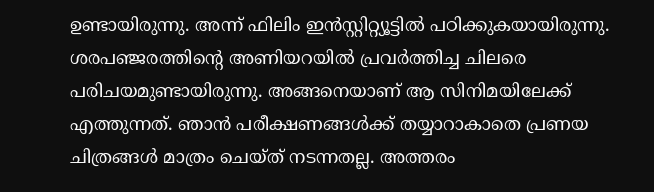ഉണ്ടായിരുന്നു. അന്ന് ഫിലിം ഇൻസ്റ്റിറ്റ്യൂട്ടിൽ പഠിക്കുകയായിരുന്നു. ശരപഞ്ജരത്തിന്റെ അണിയറയിൽ പ്രവർത്തിച്ച ചിലരെ പരിചയമുണ്ടായിരുന്നു. അങ്ങനെയാണ് ആ സിനിമയിലേക്ക് എത്തുന്നത്. ഞാൻ പരീക്ഷണങ്ങൾക്ക് തയ്യാറാകാതെ പ്രണയ ചിത്രങ്ങൾ മാത്രം ചെയ്ത് നടന്നതല്ല. അത്തരം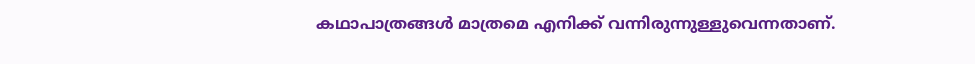കഥാപാത്രങ്ങൾ മാത്രമെ എനിക്ക് വന്നിരുന്നുള്ളുവെന്നതാണ്.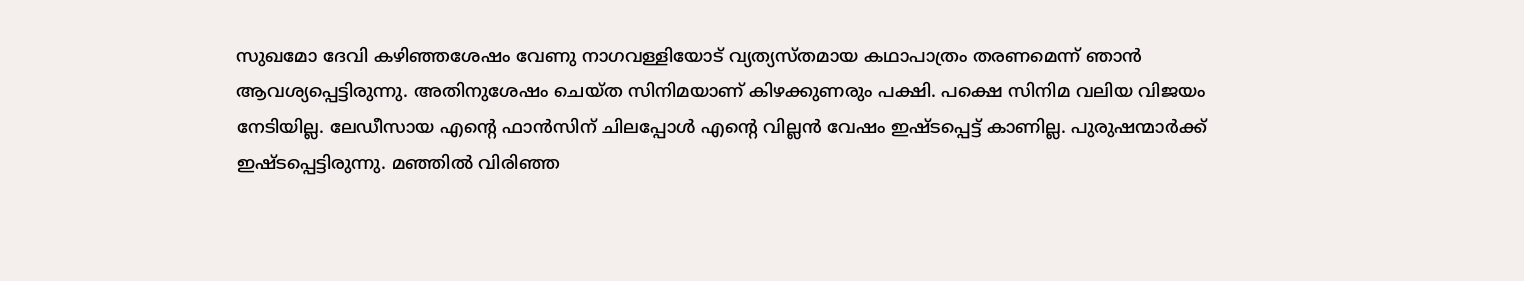സുഖമോ ദേവി കഴിഞ്ഞശേഷം വേണു നാഗവള്ളിയോട് വ്യത്യസ്തമായ കഥാപാത്രം തരണമെന്ന് ഞാൻ ആവശ്യപ്പെട്ടിരുന്നു. അതിനുശേഷം ചെയ്ത സിനിമയാണ് കിഴക്കുണരും പക്ഷി. പക്ഷെ സിനിമ വലിയ വിജയം നേടിയില്ല. ലേഡീസായ എന്റെ ഫാൻസിന് ചിലപ്പോൾ എന്റെ വില്ലൻ വേഷം ഇഷ്ടപ്പെട്ട് കാണില്ല. പുരുഷന്മാർക്ക് ഇഷ്ടപ്പെട്ടിരുന്നു. മഞ്ഞിൽ വിരിഞ്ഞ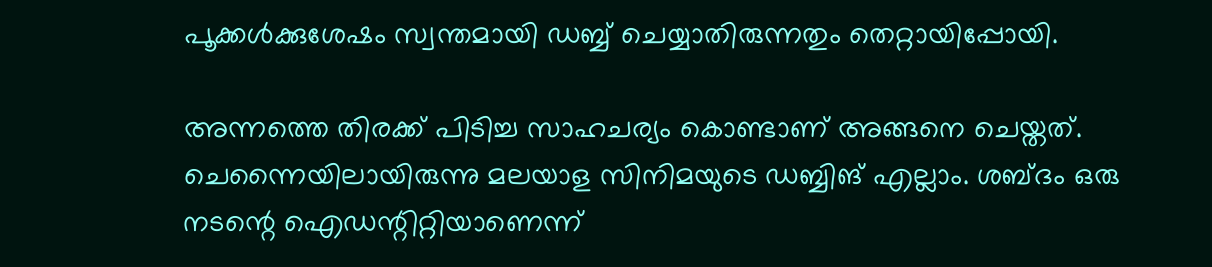പൂക്കൾക്കുശേഷം സ്വന്തമായി ഡബ്ബ് ചെയ്യാതിരുന്നതും തെറ്റായിപ്പോയി.

അന്നത്തെ തിരക്ക് പിടിച്ച സാഹചര്യം കൊണ്ടാണ് അങ്ങനെ ചെയ്തത്. ചെന്നൈയിലായിരുന്നു മലയാള സിനിമയുടെ ‍ഡബ്ബിങ് എല്ലാം. ശബ്ദം ഒരു നടന്റെ ഐഡന്റിറ്റിയാണെന്ന്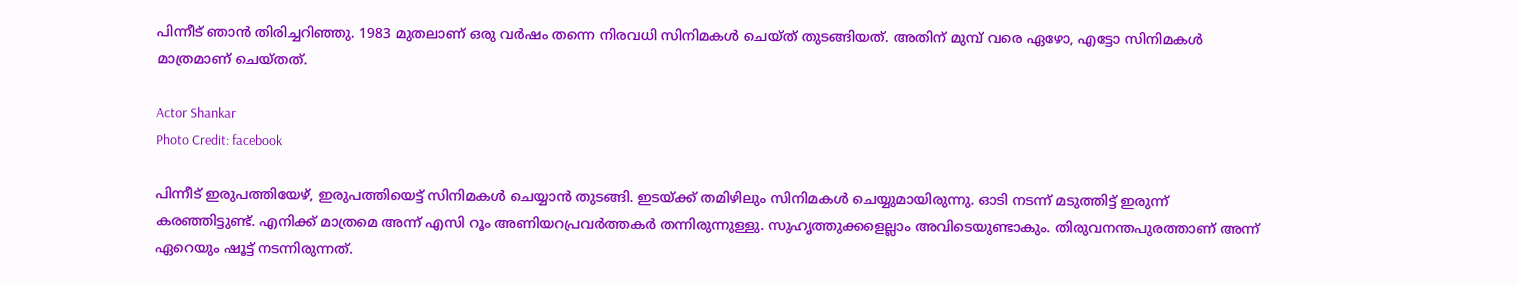പിന്നീട് ഞാൻ തിരിച്ചറിഞ്ഞു. 1983 മുതലാണ് ഒരു വർഷം തന്നെ നിരവധി സിനിമകൾ ചെയ്ത് തുടങ്ങിയത്. അതിന് മുമ്പ് വരെ ഏഴോ, എട്ടോ സിനിമകൾ മാത്രമാണ് ചെയ്തത്.

Actor Shankar
Photo Credit: facebook

പിന്നീട് ഇരുപത്തിയേഴ്, ഇരുപത്തിയെട്ട് സിനിമകൾ ചെയ്യാൻ തുടങ്ങി. ഇടയ്ക്ക് തമിഴിലും സിനിമകൾ ചെയ്യുമായിരുന്നു. ഓടി നടന്ന് മടുത്തിട്ട് ഇരുന്ന് കരഞ്ഞിട്ടുണ്ട്. എനിക്ക് മാത്രമെ അന്ന് എസി റൂം അണിയറപ്രവർത്തകർ തന്നിരുന്നുള്ളു. സുഹൃത്തുക്കളെല്ലാം അവിടെയുണ്ടാകും. തിരുവനന്തപുരത്താണ് അന്ന് ഏറെയും ഷൂട്ട് നടന്നിരുന്നത്.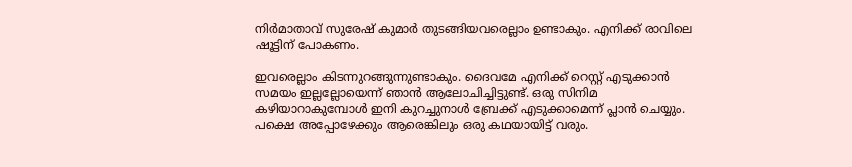നിർമാതാവ് സുരേഷ് കുമാർ തുടങ്ങിയവരെല്ലാം ഉണ്ടാകും. എനിക്ക് രാവിലെ ഷൂട്ടിന് പോകണം.

ഇവരെല്ലാം കിടന്നുറങ്ങുന്നുണ്ടാകും. ദൈവമേ എനിക്ക് റെസ്റ്റ് എടുക്കാൻ സമയം ഇല്ലല്ലോയെന്ന് ഞാൻ ആലോചിച്ചിട്ടുണ്ട്. ഒരു സിനിമ കഴിയാറാകുമ്പോൾ ഇനി കുറച്ചുനാൾ ബ്രേക്ക് എടുക്കാമെന്ന് പ്ലാൻ ചെയ്യും. പക്ഷെ അപ്പോഴേക്കും ആരെങ്കിലും ഒരു കഥയായിട്ട് വരും.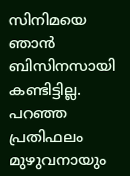സിനിമയെ ഞാൻ ബിസിനസായി കണ്ടിട്ടില്ല. പറഞ്ഞ പ്രതിഫലം മുഴുവനായും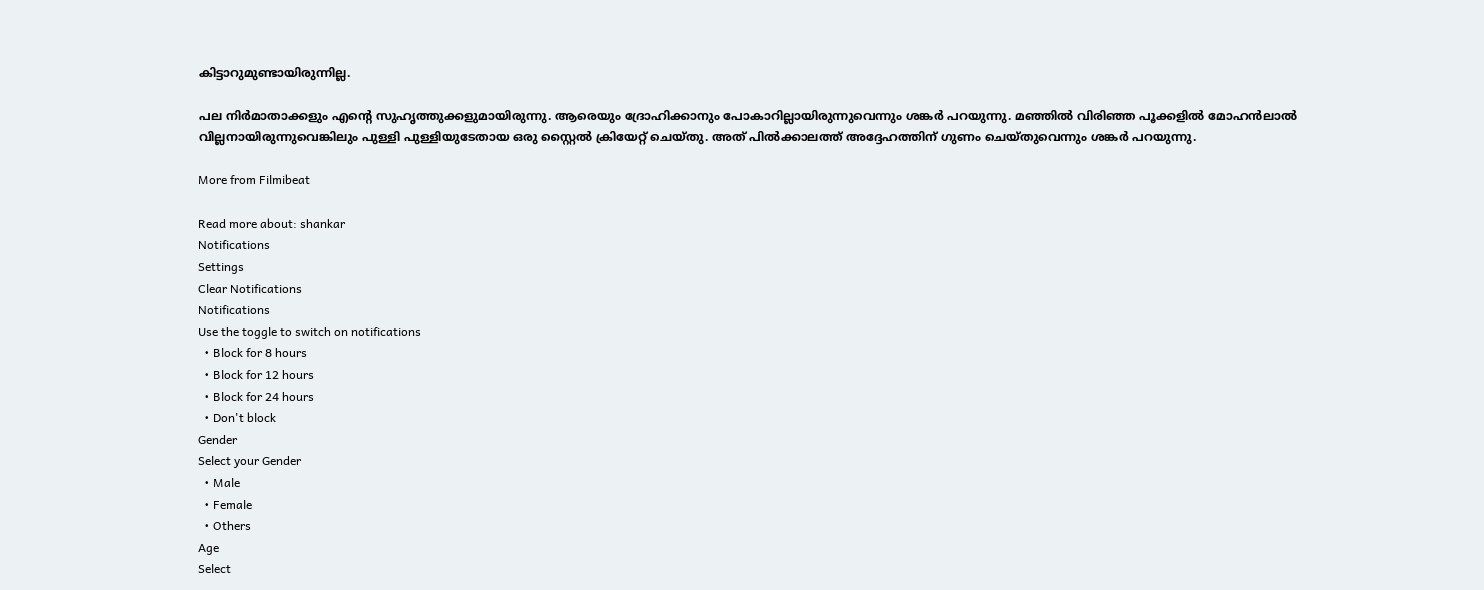കിട്ടാറുമുണ്ടായിരുന്നില്ല.

പല നിർമാതാക്കളും എന്റെ സുഹൃത്തുക്കളുമായിരുന്നു. ആരെയും ദ്രോഹിക്കാനും പോകാറില്ലായിരുന്നുവെന്നും ശങ്കർ പറയുന്നു. മഞ്ഞിൽ വിരിഞ്ഞ പൂക്കളിൽ മോഹൻലാൽ വില്ലനായിരുന്നുവെങ്കിലും പുള്ളി പുള്ളിയുടേതായ ഒരു സ്റ്റൈൽ ക്രിയേറ്റ് ചെയ്തു. അത് പിൽക്കാലത്ത് അദ്ദേഹത്തിന് ഗുണം ചെയ്തുവെന്നും ശങ്കർ പറയുന്നു.

More from Filmibeat

Read more about: shankar
Notifications
Settings
Clear Notifications
Notifications
Use the toggle to switch on notifications
  • Block for 8 hours
  • Block for 12 hours
  • Block for 24 hours
  • Don't block
Gender
Select your Gender
  • Male
  • Female
  • Others
Age
Select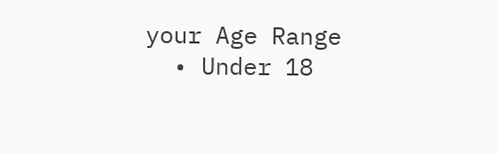your Age Range
  • Under 18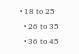• 18 to 25
  • 26 to 35
  • 36 to 45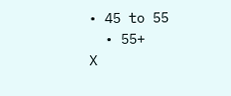• 45 to 55
  • 55+
X